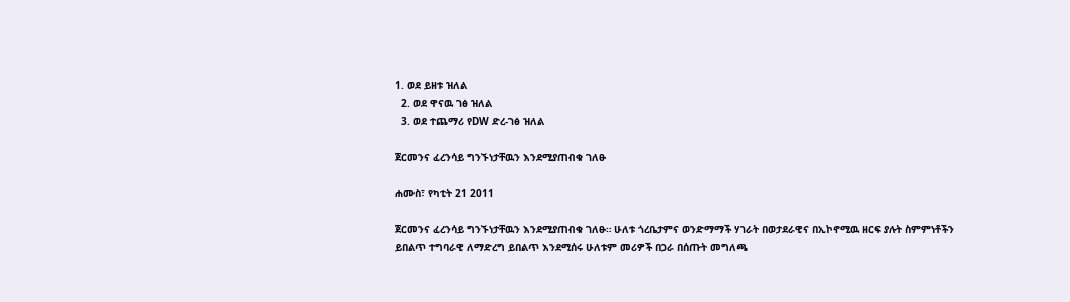1. ወደ ይዘቱ ዝለል
  2. ወደ ዋናዉ ገፅ ዝለል
  3. ወደ ተጨማሪ የDW ድረ-ገፅ ዝለል

ጀርመንና ፈረንሳይ ግንኙነታቸዉን እንደሚያጠብቁ ገለፁ

ሐሙስ፣ የካቲት 21 2011

ጀርመንና ፈረንሳይ ግንኙነታቸዉን እንደሚያጠብቁ ገለፁ። ሁለቱ ጎረቤታምና ወንድማማች ሃገራት በወታደራዊና በኢኮኖሚዉ ዘርፍ ያሉት ስምምነቶችን ይበልጥ ተግባራዊ ለማድረግ ይበልጥ እንደሚሰሩ ሁለቱም መሪዎች በጋራ በሰጡት መግለጫ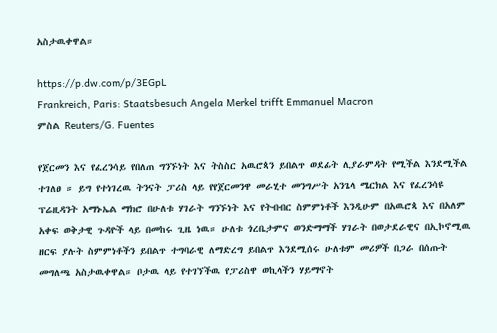አስታዉቀዋል።

https://p.dw.com/p/3EGpL
Frankreich, Paris: Staatsbesuch Angela Merkel trifft Emmanuel Macron
ምስል Reuters/G. Fuentes

የጀርመን እና የፈረንሳይ የበለጠ ግንኙነት እና ትስስር አዉሮጳን ይበልጥ ወደፊት ሊያራምዳት የሚችል እንደሚችል ተገለፀ ። ይግ የተነገረዉ ትንናት ፓሪስ ላይ የየጀርመንዋ መራሂተ መንግሥት አንጌላ ሜርክል እና የፈረንሳዩ ፕሬዚዳንት አማኑኤል ማክሮ በሁለቱ ሃገራት ግንኙነት እና የትብብር ስምምነቶች እንዲሁም በአዉሮጳ እና በአለም አቀፍ ወቅታዊ ጉዳዮች ላይ በመከሩ ጊዜ ነዉ። ሁለቱ ጎረቤታምና ወንድማማች ሃገራት በወታደራዊና በኢኮኖሚዉ ዘርፍ ያሉት ስምምነቶችን ይበልጥ ተግባራዊ ለማድረግ ይበልጥ እንደሚሰሩ ሁለቱም መሪዎች በጋራ በሰጡት መግለጫ አስታዉቀዋል። ቦታዉ ላይ የተገኘችዉ የፓሪስዋ ወኪላችን ሃይማኖት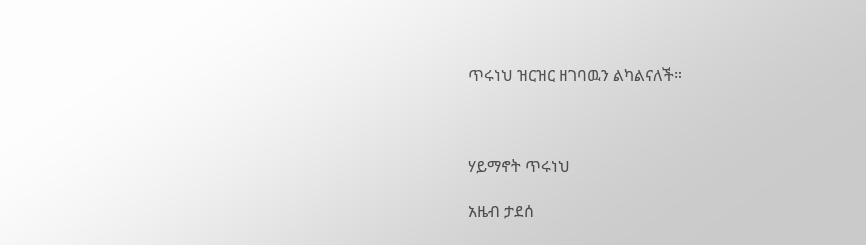ጥሩነህ ዝርዝር ዘገባዉን ልካልናለች።



ሃይማኖት ጥሩነህ

አዜብ ታደሰ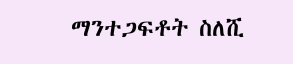ማንተጋፍቶት ስለሺ